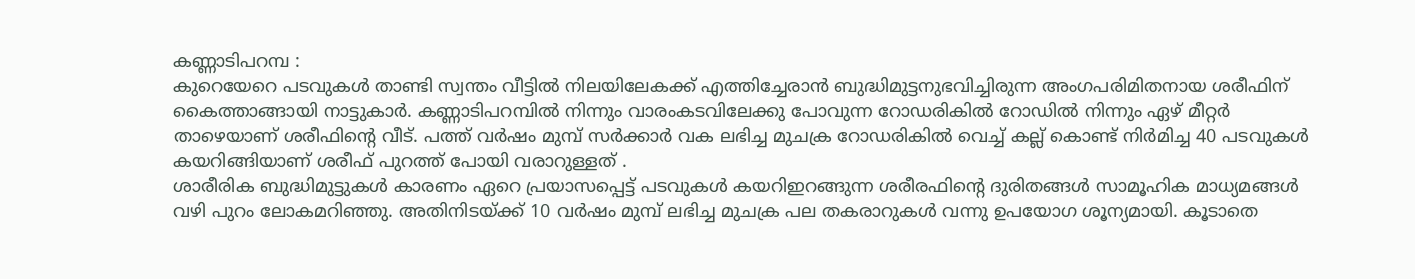കണ്ണാടിപറമ്പ :
കുറെയേറെ പടവുകൾ താണ്ടി സ്വന്തം വീട്ടിൽ നിലയിലേകക്ക് എത്തിച്ചേരാൻ ബുദ്ധിമുട്ടനുഭവിച്ചിരുന്ന അംഗപരിമിതനായ ശരീഫിന് കൈത്താങ്ങായി നാട്ടുകാർ. കണ്ണാടിപറമ്പിൽ നിന്നും വാരംകടവിലേക്കു പോവുന്ന റോഡരികിൽ റോഡിൽ നിന്നും ഏഴ് മീറ്റർ താഴെയാണ് ശരീഫിന്റെ വീട്. പത്ത് വർഷം മുമ്പ് സർക്കാർ വക ലഭിച്ച മുചക്ര റോഡരികിൽ വെച്ച് കല്ല് കൊണ്ട് നിർമിച്ച 40 പടവുകൾ കയറിങ്ങിയാണ് ശരീഫ് പുറത്ത് പോയി വരാറുള്ളത് .
ശാരീരിക ബുദ്ധിമുട്ടുകൾ കാരണം ഏറെ പ്രയാസപ്പെട്ട് പടവുകൾ കയറിഇറങ്ങുന്ന ശരീരഫിന്റെ ദുരിതങ്ങൾ സാമൂഹിക മാധ്യമങ്ങൾ വഴി പുറം ലോകമറിഞ്ഞു. അതിനിടയ്ക്ക് 10 വർഷം മുമ്പ് ലഭിച്ച മുചക്ര പല തകരാറുകൾ വന്നു ഉപയോഗ ശൂന്യമായി. കൂടാതെ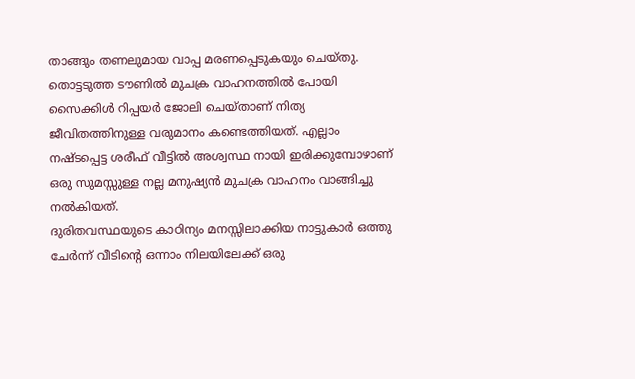താങ്ങും തണലുമായ വാപ്പ മരണപ്പെടുകയും ചെയ്തു. തൊട്ടടുത്ത ടൗണിൽ മുചക്ര വാഹനത്തിൽ പോയി സൈക്കിൾ റിപ്പയർ ജോലി ചെയ്താണ് നിത്യ ജീവിതത്തിനുള്ള വരുമാനം കണ്ടെത്തിയത്. എല്ലാം നഷ്ടപ്പെട്ട ശരീഫ് വീട്ടിൽ അശ്വസ്ഥ നായി ഇരിക്കുമ്പോഴാണ് ഒരു സുമസ്സുള്ള നല്ല മനുഷ്യൻ മുചക്ര വാഹനം വാങ്ങിച്ചു നൽകിയത്.
ദുരിതവസ്ഥയുടെ കാഠിന്യം മനസ്സിലാക്കിയ നാട്ടുകാർ ഒത്തു ചേർന്ന് വീടിന്റെ ഒന്നാം നിലയിലേക്ക് ഒരു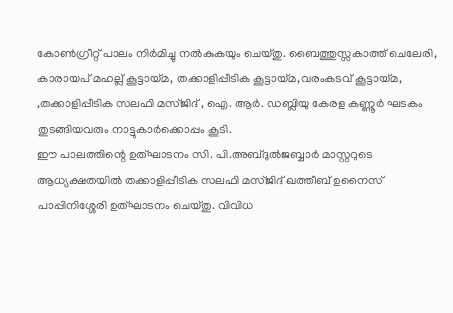കോൺഗ്രീറ്റ് പാലം നിർമിച്ചു നൽകുകയും ചെയ്തു. ബൈത്തുസ്സകാത്ത് ചെലേരി, കാരായപ് മഹല്ല് കൂട്ടായ്മ, തക്കാളിപ്പീടിക കൂട്ടായ്മ,വരംകടവ് കൂട്ടായ്മ, ,തക്കാളിപ്പീടിക സലഫി മസ്ജിദ് , ഐ. ആർ. ഡബ്ലിയു കേരള കണ്ണൂർ ഘടകം തുടങ്ങിയവരും നാട്ടുകാർക്കൊപ്പം കൂടി.
ഈ പാലത്തിന്റെ ഉത്ഘാടനം സി. പി.അബ്ദുൽജബ്ബാർ മാസ്റ്ററുടെ ആധ്യക്ഷതയിൽ തക്കാളിപ്പീടിക സലഫി മസ്ജിദ് ഖത്തീബ് ഉനൈസ് പാപ്പിനിശ്ശേരി ഉത്ഘാടനം ചെയ്തു. വിവിധ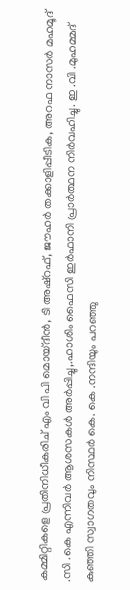കമ്മിറ്റികളെ പ്രതിനിധീകരിച് എം വി പി മൊയ്ദീൻ, ടി അഷ്റഫ്, ജൗഹർ തക്കാളിപ്പീടിക, അറഫ നാസർ മഹമൂദ് .സി .കെ എന്നിവർ ആശസകൾ അർപ്പിച്ചു,.ഹാശിം ഫൈസി ഇർഫാനി പ്രാർത്ഥന നിർവഹിച്ചു. ഇ .വി .മുഹമ്മദ് കുഞ്ഞി സ്വാഗതവും നിസ്ഥർ കെ. കെ .നന്ദിയും പറഞ്ഞു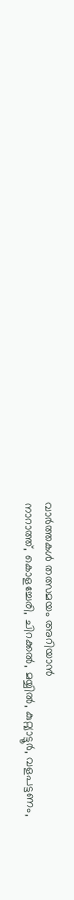വാർത്തകൾ തത്സമയം അറിയാൻ
നാറാത്ത്, കൊളച്ചേരി, ചിറക്കൽ, മയ്യിൽ, കുറ്റ്യാട്ടൂർ, വളപട്ടണം,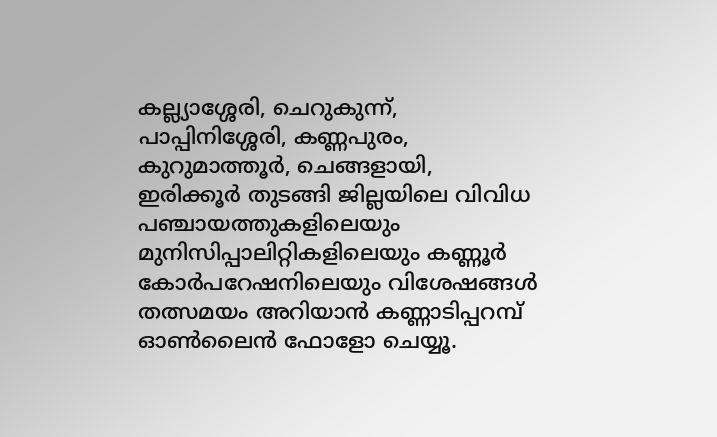കല്ല്യാശ്ശേരി, ചെറുകുന്ന്, പാപ്പിനിശ്ശേരി, കണ്ണപുരം, കുറുമാത്തൂർ, ചെങ്ങളായി, ഇരിക്കൂർ തുടങ്ങി ജില്ലയിലെ വിവിധ പഞ്ചായത്തുകളിലെയും മുനിസിപ്പാലിറ്റികളിലെയും കണ്ണൂർ കോർപറേഷനിലെയും വിശേഷങ്ങൾ തത്സമയം അറിയാൻ കണ്ണാടിപ്പറമ്പ് ഓൺലൈൻ ഫോളോ ചെയ്യൂ.